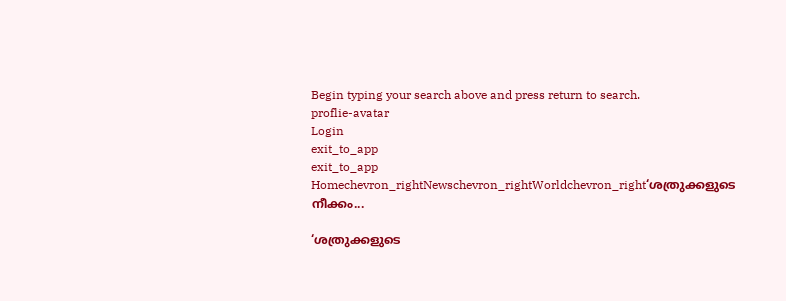Begin typing your search above and press return to search.
proflie-avatar
Login
exit_to_app
exit_to_app
Homechevron_rightNewschevron_rightWorldchevron_right‘ശത്രുക്കളുടെ നീക്കം...

‘ശത്രുക്കളുടെ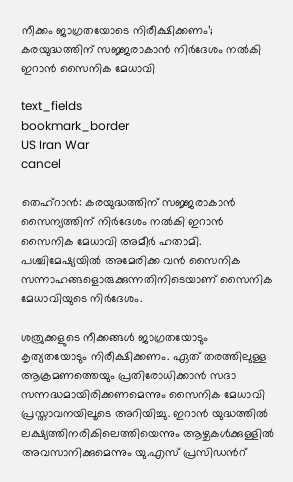നീക്കം ജാഗ്രതയോടെ നിരീക്ഷിക്കണം’; കരയുദ്ധത്തിന് സജ്ജരാകാൻ നിർദേശം നൽകി ഇറാൻ സൈനിക മേധാവി

text_fields
bookmark_border
US Iran War
cancel

തെഹ്റാൻ: കരയുദ്ധത്തിന് സജ്ജരാകാൻ സൈന്യത്തിന് നിർദേശം നൽകി ഇറാൻ സൈനിക മേധാവി അമീർ ഹതാമി. പശ്ചിമേഷ്യയിൽ അമേരിക്ക വൻ സൈനിക സന്നാഹങ്ങളൊരുക്കുന്നതിനിടെയാണ് സൈനിക മേധാവിയുടെ നിർദേശം.

ശത്രുക്കളുടെ നീക്കങ്ങൾ ജാഗ്രതയോടും കൃത്യതയോടും നിരീക്ഷിക്കണം. ഏത് തരത്തിലുള്ള ആക്രമണത്തെയും പ്രതിരോധിക്കാൻ സദാ സന്നദ്ധമായിരിക്കണമെന്നും സൈനിക മേധാവി പ്രസ്താവനയിലൂടെ അറിയിച്ചു. ഇറാൻ യുദ്ധത്തിൽ ലക്ഷ്യത്തിനരികിലെത്തിയെന്നും ആഴ്ചകൾക്കുള്ളിൽ അവസാനിക്കുമെന്നും യു.എസ് പ്രസിഡന്‍റ്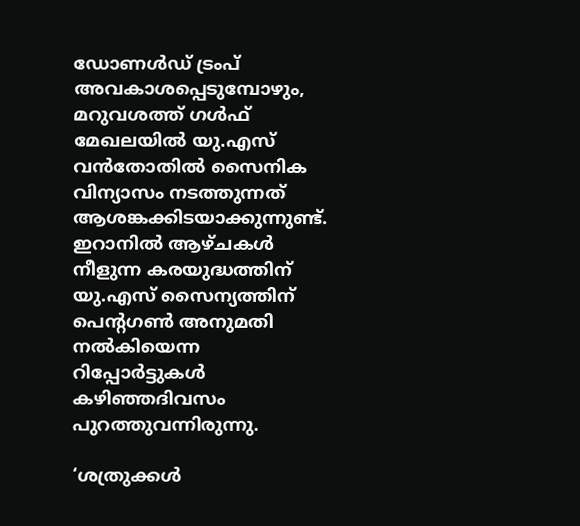ഡോണൾഡ് ട്രംപ് അവകാശപ്പെടുമ്പോഴും, മറുവശത്ത് ഗൾഫ് മേഖലയിൽ യു.എസ് വൻതോതിൽ സൈനിക വിന്യാസം നടത്തുന്നത് ആശങ്കക്കിടയാക്കുന്നുണ്ട്. ഇറാനിൽ ആഴ്ചകൾ നീളുന്ന കരയുദ്ധത്തിന് യു.എസ് സൈന്യത്തിന് പെന്‍റഗൺ അനുമതി നൽകിയെന്ന റിപ്പോർട്ടുകൾ കഴിഞ്ഞദിവസം പുറത്തുവന്നിരുന്നു.

‘ശത്രുക്കൾ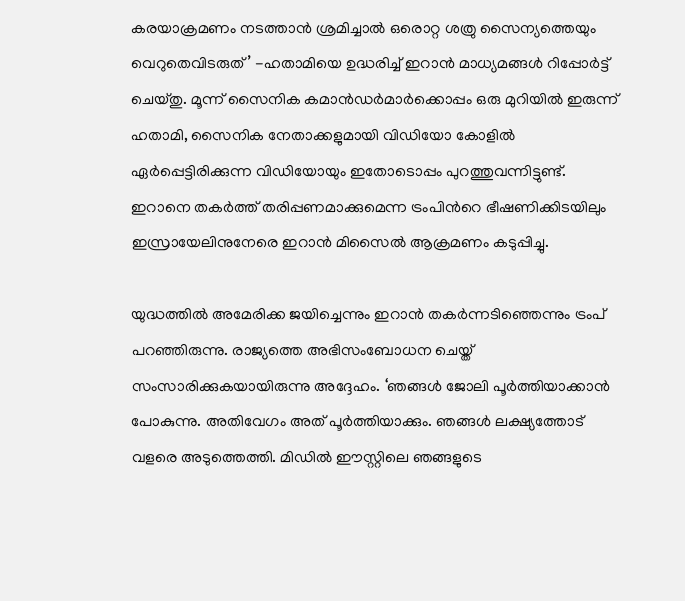കരയാക്രമണം നടത്താൻ ശ്രമിച്ചാൽ ഒരൊറ്റ ശത്രു സൈന്യത്തെയും വെറുതെവിടരുത്’ -ഹതാമിയെ ഉദ്ധരിച്ച് ഇറാൻ മാധ്യമങ്ങൾ റിപ്പോർട്ട് ചെയ്തു. മൂന്ന് സൈനിക കമാൻഡർമാർക്കൊപ്പം ഒരു മുറിയിൽ ഇരുന്ന് ഹതാമി, സൈനിക നേതാക്കളുമായി വിഡിയോ കോളിൽ ഏർപ്പെട്ടിരിക്കുന്ന വിഡിയോയും ഇതോടൊപ്പം പുറത്തുവന്നിട്ടുണ്ട്. ഇറാനെ തകർത്ത് തരിപ്പണമാക്കുമെന്ന ട്രംപിന്‍റെ ഭീഷണിക്കിടയിലും ഇസ്രായേലിനുനേരെ ഇറാൻ മിസൈൽ ആക്രമണം കടുപ്പിച്ചു.

യുദ്ധത്തിൽ അമേരിക്ക ജയിച്ചെന്നും ഇറാൻ തകർന്നടിഞ്ഞെന്നും ട്രംപ് പറഞ്ഞിരുന്നു. രാജ്യത്തെ അഭിസംബോധന ചെയ്ത് സംസാരിക്കുകയായിരുന്നു അദ്ദേഹം. ‘ഞങ്ങൾ ജോലി പൂർത്തിയാക്കാൻ പോകുന്നു. അതിവേഗം അത് പൂർത്തിയാക്കും. ഞങ്ങൾ ലക്ഷ്യത്തോട് വളരെ അടുത്തെത്തി. മിഡിൽ ഈസ്റ്റിലെ ഞങ്ങളുടെ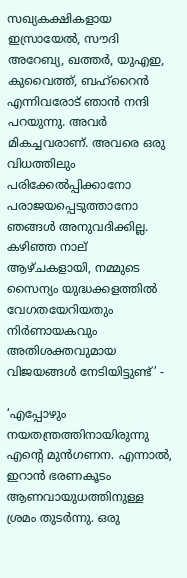സഖ്യകക്ഷികളായ ഇസ്രായേൽ, സൗദി അറേബ്യ, ഖത്തർ, യുഎഇ, കുവൈത്ത്, ബഹ്‌റൈൻ എന്നിവരോട് ഞാൻ നന്ദി പറയുന്നു. അവർ മികച്ചവരാണ്. അവരെ ഒരു വിധത്തിലും പരിക്കേൽപ്പിക്കാനോ പരാജയപ്പെടുത്താനോ ഞങ്ങൾ അനുവദിക്കില്ല. കഴിഞ്ഞ നാല് ആഴ്ചകളായി, നമ്മുടെ സൈന്യം യുദ്ധക്കളത്തിൽ വേഗതയേറിയതും നിർണായകവും അതിശക്തവുമായ വിജയങ്ങൾ നേടിയിട്ടുണ്ട്’ -

‘എപ്പോഴും നയതന്ത്രത്തിനായിരുന്നു എന്റെ മുൻഗണന. എന്നാൽ, ഇറാൻ ഭരണകൂടം ആണവായുധത്തിനുള്ള ശ്രമം തുടർന്നു. ഒരു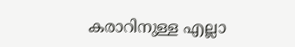കരാറിനുള്ള എല്ലാ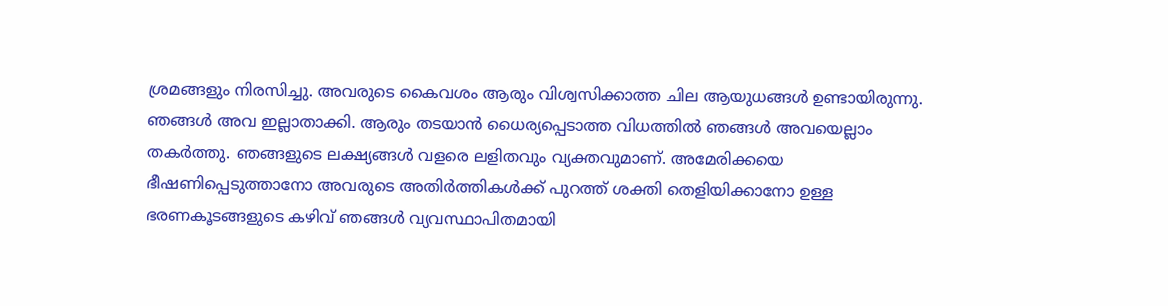ശ്രമങ്ങളും നിരസിച്ചു. അവരുടെ കൈവശം ആരും വിശ്വസിക്കാത്ത ചില ആയുധങ്ങൾ ഉണ്ടായിരുന്നു. ഞങ്ങൾ അവ ഇല്ലാതാക്കി. ആരും തടയാൻ ധൈര്യപ്പെടാത്ത വിധത്തിൽ ഞങ്ങൾ അവയെല്ലാം തകർത്തു. ഞങ്ങളുടെ ലക്ഷ്യങ്ങൾ വളരെ ലളിതവും വ്യക്തവുമാണ്. അമേരിക്കയെ ഭീഷണിപ്പെടുത്താനോ അവരുടെ അതിർത്തികൾക്ക് പുറത്ത് ശക്തി തെളിയിക്കാനോ ഉള്ള ഭരണകൂടങ്ങളുടെ കഴിവ് ഞങ്ങൾ വ്യവസ്ഥാപിതമായി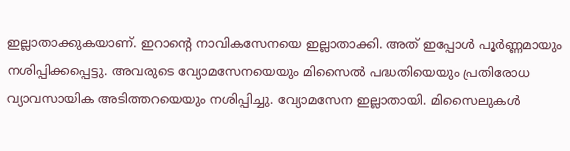ഇല്ലാതാക്കുകയാണ്. ഇറാന്റെ നാവികസേനയെ ഇല്ലാതാക്കി. അത് ഇപ്പോൾ പൂർണ്ണമായും നശിപ്പിക്കപ്പെട്ടു. അവരുടെ വ്യോമസേനയെയും മിസൈൽ പദ്ധതിയെയും പ്രതിരോധ വ്യാവസായിക അടിത്തറയെയും നശിപ്പിച്ചു. വ്യോമസേന ഇല്ലാതായി. മിസൈലുകൾ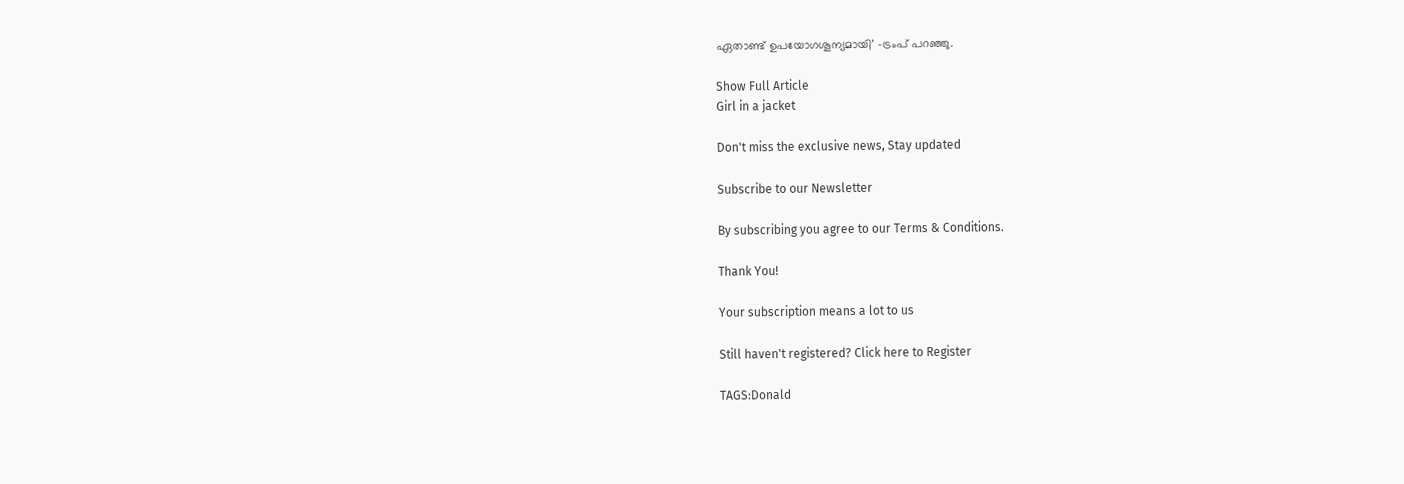ഏതാണ്ട് ഉപയോഗശൂന്യമായി’ -ട്രംപ് പറഞ്ഞു.

Show Full Article
Girl in a jacket

Don't miss the exclusive news, Stay updated

Subscribe to our Newsletter

By subscribing you agree to our Terms & Conditions.

Thank You!

Your subscription means a lot to us

Still haven't registered? Click here to Register

TAGS:Donald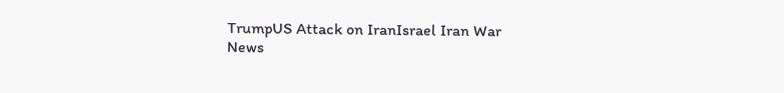TrumpUS Attack on IranIsrael Iran War
News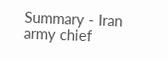Summary - Iran army chief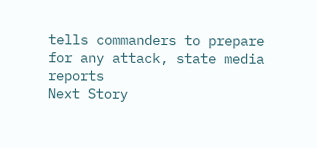tells commanders to prepare for any attack, state media reports
Next Story